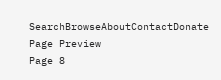SearchBrowseAboutContactDonate
Page Preview
Page 8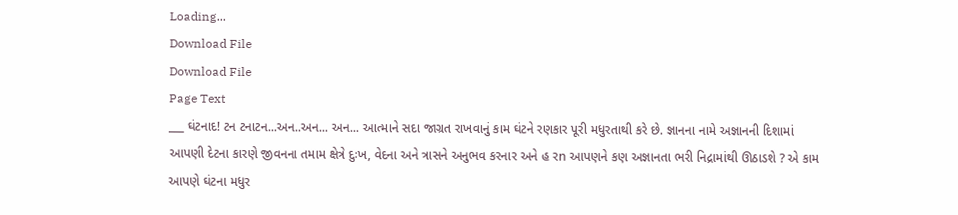Loading...
Download File
Download File
Page Text
___ ઘંટનાદ! ટન ટનાટન...અન..અન... અન... આત્માને સદા જાગ્રત રાખવાનું કામ ઘંટને રણકાર પૂરી મધુરતાથી કરે છે. જ્ઞાનના નામે અજ્ઞાનની દિશામાં આપણી દેટના કારણે જીવનના તમામ ક્ષેત્રે દુઃખ, વેદના અને ત્રાસને અનુભવ કરનાર અને હ રn આપણને કણ અજ્ઞાનતા ભરી નિદ્રામાંથી ઊઠાડશે ? એ કામ આપણે ઘંટના મધુર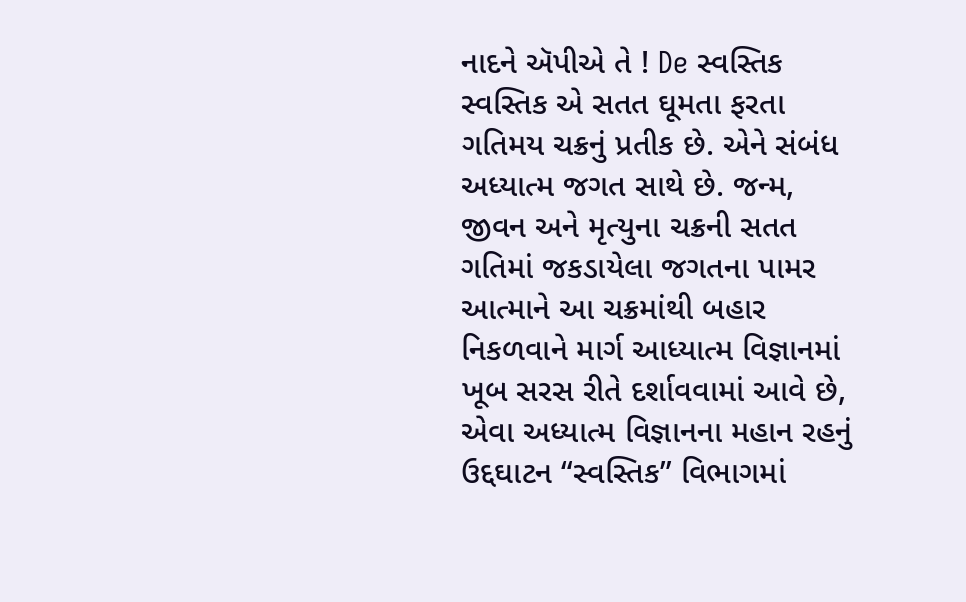નાદને ઍપીએ તે ! De સ્વસ્તિક સ્વસ્તિક એ સતત ઘૂમતા ફરતા ગતિમય ચક્રનું પ્રતીક છે. એને સંબંધ અધ્યાત્મ જગત સાથે છે. જન્મ, જીવન અને મૃત્યુના ચક્રની સતત ગતિમાં જકડાયેલા જગતના પામર આત્માને આ ચક્રમાંથી બહાર નિકળવાને માર્ગ આધ્યાત્મ વિજ્ઞાનમાં ખૂબ સરસ રીતે દર્શાવવામાં આવે છે, એવા અધ્યાત્મ વિજ્ઞાનના મહાન રહનું ઉદ્દઘાટન “સ્વસ્તિક” વિભાગમાં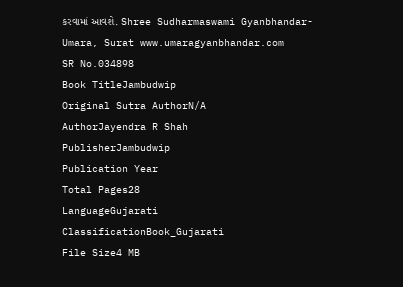કરવામાં આવશે. Shree Sudharmaswami Gyanbhandar-Umara, Surat www.umaragyanbhandar.com
SR No.034898
Book TitleJambudwip
Original Sutra AuthorN/A
AuthorJayendra R Shah
PublisherJambudwip
Publication Year
Total Pages28
LanguageGujarati
ClassificationBook_Gujarati
File Size4 MB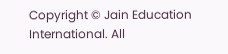Copyright © Jain Education International. All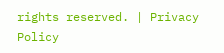rights reserved. | Privacy Policy